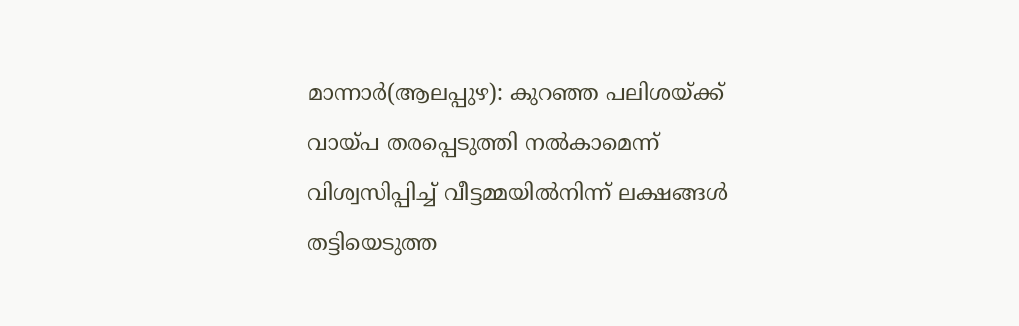മാന്നാർ(ആലപ്പുഴ): കുറഞ്ഞ പലിശയ്ക്ക് വായ്പ തരപ്പെടുത്തി നൽകാമെന്ന് വിശ്വസിപ്പിച്ച് വീട്ടമ്മയിൽനിന്ന് ലക്ഷങ്ങൾ തട്ടിയെടുത്ത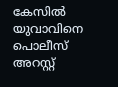കേസിൽ യുവാവിനെ പൊലീസ് അറസ്റ്റ്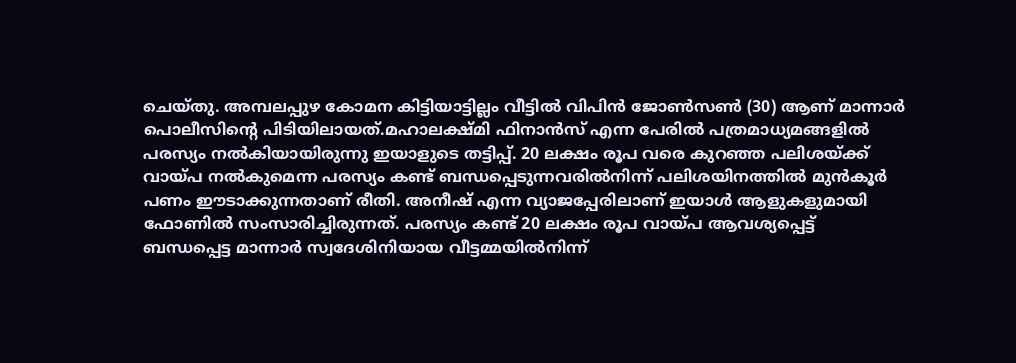ചെയ്തു. അമ്പലപ്പുഴ കോമന കിട്ടിയാട്ടില്ലം വീട്ടിൽ വിപിൻ ജോൺസൺ (30) ആണ് മാന്നാർ പൊലീസിന്റെ പിടിയിലായത്.മഹാലക്ഷ്മി ഫിനാൻസ് എന്ന പേരിൽ പത്രമാധ്യമങ്ങളിൽ പരസ്യം നൽകിയായിരുന്നു ഇയാളുടെ തട്ടിപ്പ്. 20 ലക്ഷം രൂപ വരെ കുറഞ്ഞ പലിശയ്ക്ക് വായ്പ നൽകുമെന്ന പരസ്യം കണ്ട് ബന്ധപ്പെടുന്നവരിൽനിന്ന് പലിശയിനത്തിൽ മുൻകൂർ പണം ഈടാക്കുന്നതാണ് രീതി. അനീഷ് എന്ന വ്യാജപ്പേരിലാണ് ഇയാൾ ആളുകളുമായി ഫോണിൽ സംസാരിച്ചിരുന്നത്. പരസ്യം കണ്ട് 20 ലക്ഷം രൂപ വായ്പ ആവശ്യപ്പെട്ട് ബന്ധപ്പെട്ട മാന്നാർ സ്വദേശിനിയായ വീട്ടമ്മയിൽനിന്ന്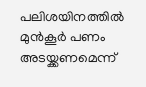പലിശയിനത്തിൽ മുൻകൂർ പണം അടയ്ക്കണമെന്ന്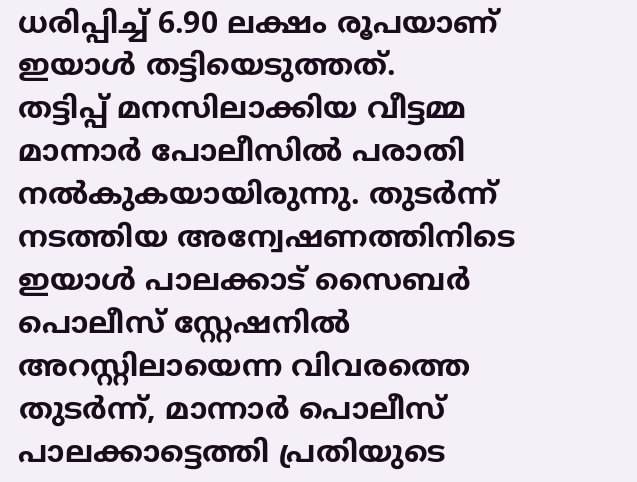ധരിപ്പിച്ച് 6.90 ലക്ഷം രൂപയാണ് ഇയാൾ തട്ടിയെടുത്തത്.
തട്ടിപ്പ് മനസിലാക്കിയ വീട്ടമ്മ മാന്നാർ പോലീസിൽ പരാതി നൽകുകയായിരുന്നു. തുടർന്ന് നടത്തിയ അന്വേഷണത്തിനിടെ ഇയാൾ പാലക്കാട് സൈബർ പൊലീസ് സ്റ്റേഷനിൽ അറസ്റ്റിലായെന്ന വിവരത്തെ തുടർന്ന്, മാന്നാർ പൊലീസ് പാലക്കാട്ടെത്തി പ്രതിയുടെ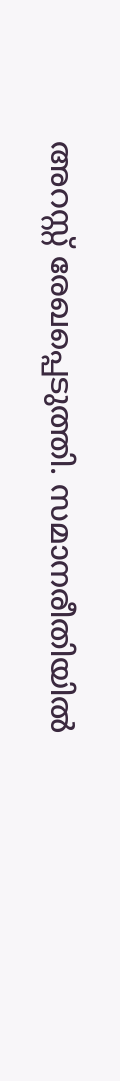അറസ്റ്റ് രേഖപ്പെടുത്തി. സമാനരീതിയിൽ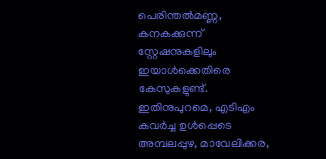പെരിന്തൽമണ്ണ, കനകക്കുന്ന് സ്റ്റേഷനുകളിലും ഇയാൾക്കെതിരെ കേസുകളുണ്ട്. ഇതിനുപുറമെ, എടിഎം കവർച്ച ഉൾപ്പെടെ അമ്പലപ്പുഴ, മാവേലിക്കര,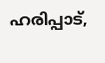ഹരിപ്പാട്,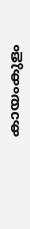കായംകുളം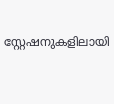സ്റ്റേഷനുകളിലായി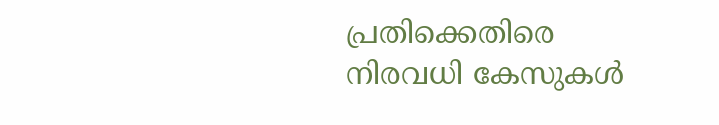പ്രതിക്കെതിരെ നിരവധി കേസുകൾ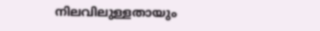നിലവിലുള്ളതായും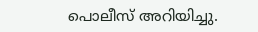പൊലീസ് അറിയിച്ചു.